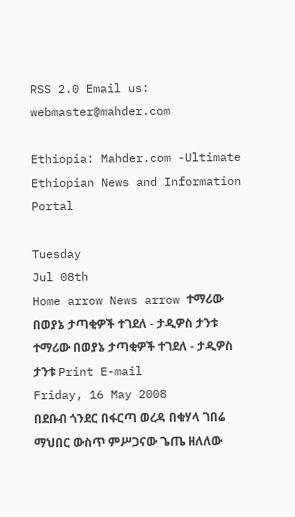RSS 2.0 Email us: webmaster@mahder.com

Ethiopia: Mahder.com -Ultimate Ethiopian News and Information Portal

Tuesday
Jul 08th
Home arrow News arrow ተማሪው በወያኔ ታጣቂዎች ተገደለ - ታዲዎስ ታንቱ
ተማሪው በወያኔ ታጣቂዎች ተገደለ - ታዲዎስ ታንቱ Print E-mail
Friday, 16 May 2008
በደቡብ ጎንደር በፋርጣ ወረዳ በቁሃላ ገበሬ ማህበር ውስጥ ምሥጋናው ጌጤ ዘለለው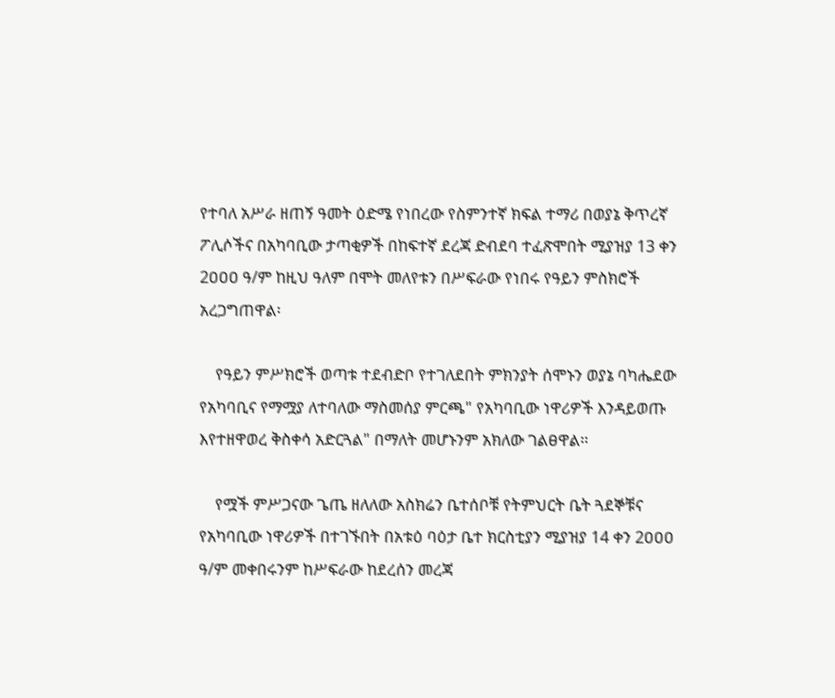የተባለ አሥራ ዘጠኝ ዓመት ዕድሜ የነበረው የስምንተኛ ክፍል ተማሪ በወያኔ ቅጥረኛ ፖሊሶችና በአካባቢው ታጣቂዎች በከፍተኛ ደረጃ ድብደባ ተፈጽሞበት ሚያዝያ 13 ቀን 2ዐዐዐ ዓ/ም ከዚህ ዓለም በሞት መለየቱን በሥፍራው የነበሩ የዓይን ምስክሮች አረጋግጠዋል፡

    የዓይን ምሥክሮች ወጣቱ ተደብድቦ የተገለደበት ምክንያት ሰሞኑን ወያኔ ባካሔደው የአካባቢና የማሟያ ለተባለው ማስመሰያ ምርጫ" የአካባቢው ነዋሪዎች እንዳይወጡ እየተዘዋወረ ቅስቀሳ አድርጓል" በማለት መሆኑንም አክለው ገልፀዋል፡፡

    የሟች ምሥጋናው ጌጤ ዘለለው አስክሬን ቤተሰቦቹ የትምህርት ቤት ጓደኞቹና የአካባቢው ነዋሪዎች በተገኙበት በአቱዕ ባዕታ ቤተ ክርስቲያን ሚያዝያ 14 ቀን 2ዐዐዐ ዓ/ም መቀበሩንም ከሥፍራው ከደረሰን መረጃ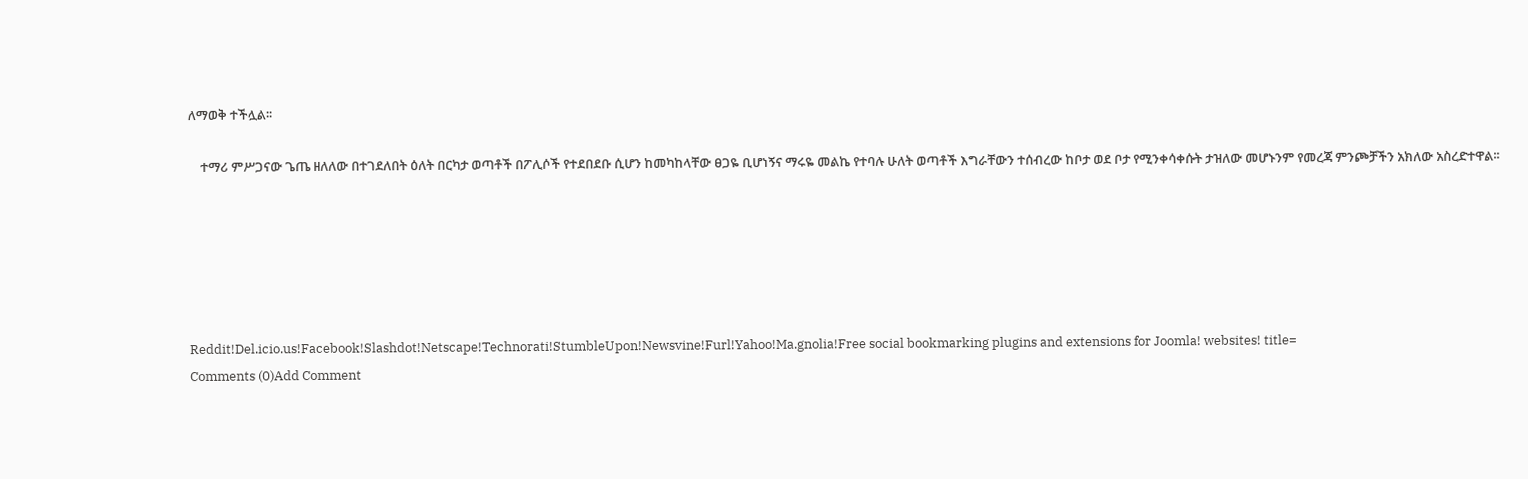ለማወቅ ተችሏል፡፡

    ተማሪ ምሥጋናው ጌጤ ዘለለው በተገደለበት ዕለት በርካታ ወጣቶች በፖሊሶች የተደበደቡ ሲሆን ከመካከላቸው ፀጋዬ ቢሆነኝና ማሩዬ መልኬ የተባሉ ሁለት ወጣቶች እግራቸውን ተሰብረው ከቦታ ወደ ቦታ የሚንቀሳቀሱት ታዝለው መሆኑንም የመረጃ ምንጮቻችን አክለው አስረድተዋል፡፡






Reddit!Del.icio.us!Facebook!Slashdot!Netscape!Technorati!StumbleUpon!Newsvine!Furl!Yahoo!Ma.gnolia!Free social bookmarking plugins and extensions for Joomla! websites! title=
Comments (0)Add Comment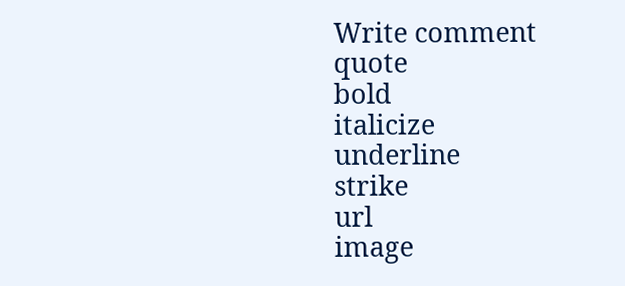Write comment
quote
bold
italicize
underline
strike
url
image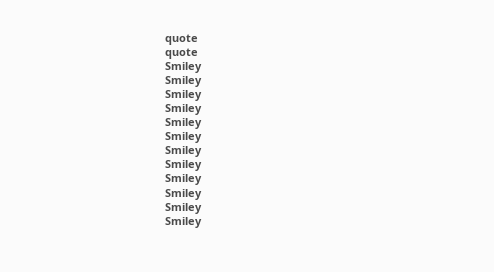quote
quote
Smiley
Smiley
Smiley
Smiley
Smiley
Smiley
Smiley
Smiley
Smiley
Smiley
Smiley
Smiley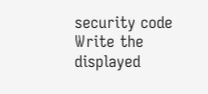security code
Write the displayed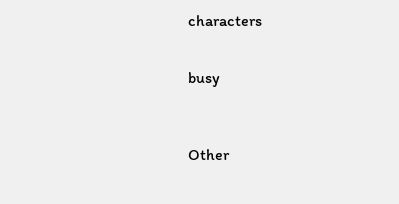characters


busy



Other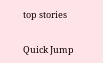top stories


Quick Jump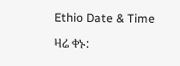Ethio Date & Time

ዛሬ ቀኑ: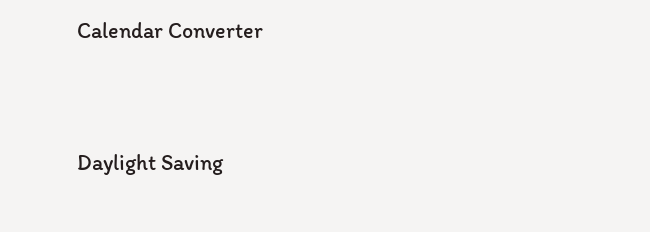Calendar Converter




Daylight Saving